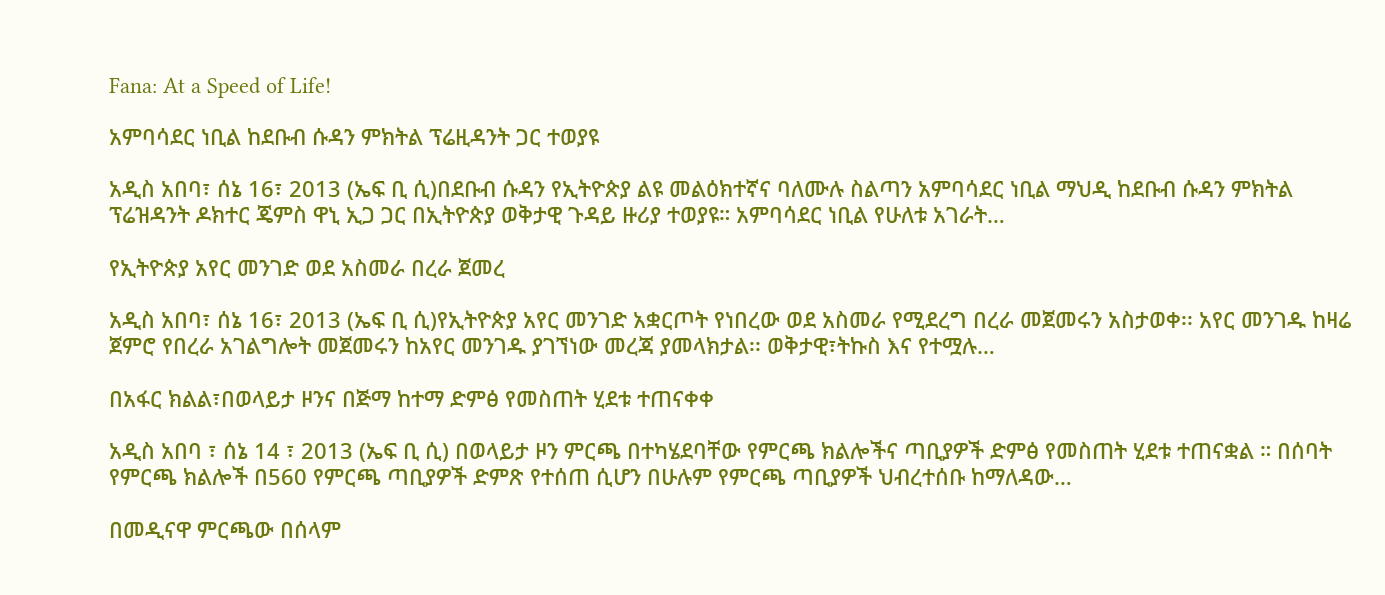Fana: At a Speed of Life!

አምባሳደር ነቢል ከደቡብ ሱዳን ምክትል ፕሬዚዳንት ጋር ተወያዩ

አዲስ አበባ፣ ሰኔ 16፣ 2013 (ኤፍ ቢ ሲ)በደቡብ ሱዳን የኢትዮጵያ ልዩ መልዕክተኛና ባለሙሉ ስልጣን አምባሳደር ነቢል ማህዲ ከደቡብ ሱዳን ምክትል ፕሬዝዳንት ዶክተር ጄምስ ዋኒ ኢጋ ጋር በኢትዮጵያ ወቅታዊ ጉዳይ ዙሪያ ተወያዩ። አምባሳደር ነቢል የሁለቱ አገራት…

የኢትዮጵያ አየር መንገድ ወደ አስመራ በረራ ጀመረ

አዲስ አበባ፣ ሰኔ 16፣ 2013 (ኤፍ ቢ ሲ)የኢትዮጵያ አየር መንገድ አቋርጦት የነበረው ወደ አስመራ የሚደረግ በረራ መጀመሩን አስታወቀ፡፡ አየር መንገዱ ከዛሬ ጀምሮ የበረራ አገልግሎት መጀመሩን ከአየር መንገዱ ያገኘነው መረጃ ያመላክታል፡፡ ወቅታዊ፣ትኩስ እና የተሟሉ…

በአፋር ክልል፣በወላይታ ዞንና በጅማ ከተማ ድምፅ የመስጠት ሂደቱ ተጠናቀቀ

አዲስ አበባ ፣ ሰኔ 14 ፣ 2013 (ኤፍ ቢ ሲ) በወላይታ ዞን ምርጫ በተካሄደባቸው የምርጫ ክልሎችና ጣቢያዎች ድምፅ የመስጠት ሂደቱ ተጠናቋል ። በሰባት የምርጫ ክልሎች በ560 የምርጫ ጣቢያዎች ድምጽ የተሰጠ ሲሆን በሁሉም የምርጫ ጣቢያዎች ህብረተሰቡ ከማለዳው…

በመዲናዋ ምርጫው በሰላም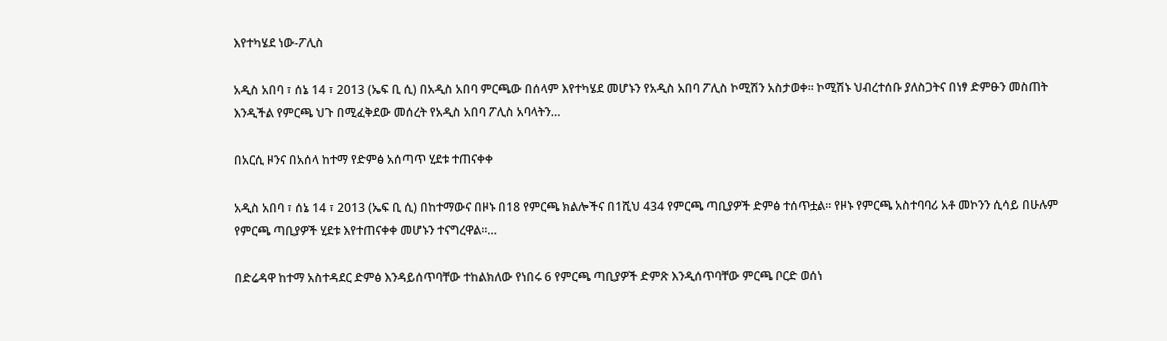እየተካሄደ ነው-ፖሊስ

አዲስ አበባ ፣ ሰኔ 14 ፣ 2013 (ኤፍ ቢ ሲ) በአዲስ አበባ ምርጫው በሰላም እየተካሄደ መሆኑን የአዲስ አበባ ፖሊስ ኮሚሽን አስታወቀ፡፡ ኮሚሽኑ ህብረተሰቡ ያለስጋትና በነፃ ድምፁን መስጠት እንዲችል የምርጫ ህጉ በሚፈቅደው መሰረት የአዲስ አበባ ፖሊስ አባላትን…

በአርሲ ዞንና በአሰላ ከተማ የድምፅ አሰጣጥ ሂደቱ ተጠናቀቀ

አዲስ አበባ ፣ ሰኔ 14 ፣ 2013 (ኤፍ ቢ ሲ) በከተማውና በዞኑ በ18 የምርጫ ክልሎችና በ1ሺህ 434 የምርጫ ጣቢያዎች ድምፅ ተሰጥቷል፡፡ የዞኑ የምርጫ አስተባባሪ አቶ መኮንን ሲሳይ በሁሉም የምርጫ ጣቢያዎች ሂደቱ እየተጠናቀቀ መሆኑን ተናግረዋል፡፡…

በድሬዳዋ ከተማ አስተዳደር ድምፅ እንዳይሰጥባቸው ተከልክለው የነበሩ 6 የምርጫ ጣቢያዎች ድምጽ እንዲሰጥባቸው ምርጫ ቦርድ ወሰነ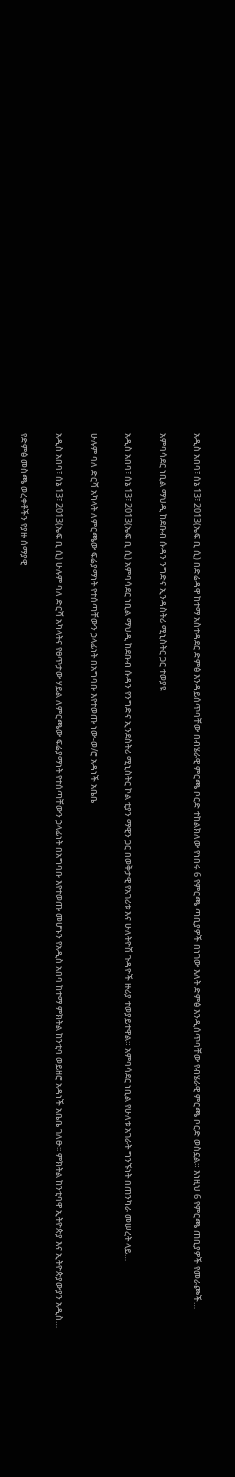አዲስ አበባ፣ ሰኔ 13፣ 2013(ኤፍ ቢ ሲ) በድሬዳዋ ከተማ አስተዳደር ድምፅ እንዳይሰጥባቸው በብሄራዊ ምርጫ ቦርድ ተከልክለው የነበሩ 6 የምርጫ ጣቢያዎች በነገው እለት ድምፅ እንዲሰጥባቸው የብሄራዊ ምርጫ ቦርድ ወስኗል። እነዚህ 6 የምርጫ ጠቢያዎች የመራጮች…

አምባሳደር ነቢል ማህዲ ከደቡብ ሱዳን ንግድና ኢንዳስትሪ ሚኒስትር ጋር ተወያዩ

አዲስ አበባ፣ ሰኔ 13፣ 2013(ኤፍ ቢ ሲ) አምባሳደር ነቢል ማህዲ ከደቡብ ሱዳን የንግድና ኢንደስትሪ ሚኒስትር ኮል ቲያን ማዊን ጋር በወቅታዊ የአገሪቱ እና ሁለትዮሽ ጉዳዮች ዙሪያ ተወያይተዋል። አምባሳደር ነቢል የሁለቱ አገራት ግንኙነት በጠንካራ መሠረት ላይ…

ሁሉም ባለ ድርሻ አካላት ለምርጫው ፍሬያማነት የተሰጣቸውን ኃላፊነት በአግባቡ እየተወጡ ነው-ወ/ሮ አዳነች አቤቤ

አዲስ አበባ፣ ሰኔ 13፣ 2013(ኤፍ ቢ ሲ) ሁሉም ባለ ድርሻ አካላትና የፀጥታው ሃይል ለምርጫው ፍሬያማነት የተሰጣቸውን ኃላፊነት በአግባቡ እየተወጡ መሆኑን የአዲስ አበባ ከተማ ምክትል ከንቲባ ወይዘሮ አዳነች አቤቤ ገለፁ፡፡ ምክትል ከንቲባዋ ኢትዮጵያ እና ኢትዮጵያውያን አዲስ…

የድምፅ መስጫ ወረቀቶችን የያዙ ሰማያዊ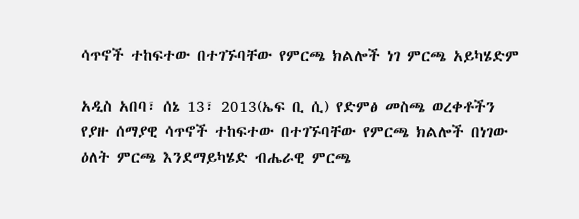ሳጥኖች ተከፍተው በተገኙባቸው የምርጫ ክልሎች ነገ ምርጫ አይካሄድም

አዲስ አበባ፣ ሰኔ 13፣ 2013(ኤፍ ቢ ሲ) የድምፅ መስጫ ወረቀቶችን የያዙ ሰማያዊ ሳጥኖች ተከፍተው በተገኙባቸው የምርጫ ክልሎች በነገው ዕለት ምርጫ እንደማይካሄድ ብሔራዊ ምርጫ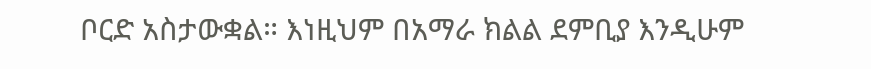ቦርድ አስታውቋል። እነዚህም በአማራ ክልል ደምቢያ እንዲሁም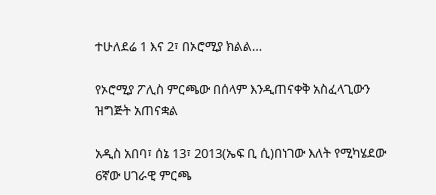ተሁለደሬ 1 እና 2፣ በኦሮሚያ ክልል…

የኦሮሚያ ፖሊስ ምርጫው በሰላም እንዲጠናቀቅ አስፈላጊውን ዝግጅት አጠናቋል

አዲስ አበባ፣ ሰኔ 13፣ 2013(ኤፍ ቢ ሲ)በነገው እለት የሚካሄደው 6ኛው ሀገራዊ ምርጫ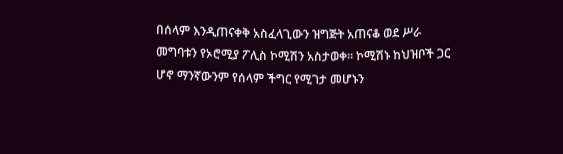በሰላም እንዲጠናቀቅ አስፈላጊውን ዝግጅት አጠናቆ ወደ ሥራ መግባቱን የኦሮሚያ ፖሊስ ኮሚሽን አስታወቀ፡፡ ኮሚሽኑ ከህዝቦች ጋር ሆኖ ማንኛውንም የሰላም ችግር የሚገታ መሆኑን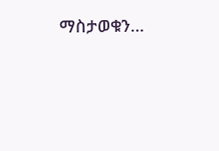ማስታወቁን…